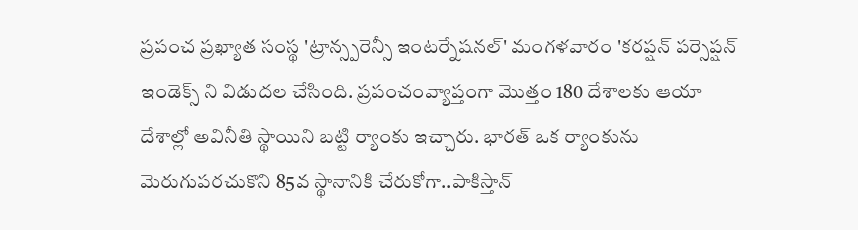ప్రపంచ ప్రఖ్యాత సంస్థ 'ట్రాన్స్పరెన్సీ ఇంటర్నేషనల్' మంగళవారం 'కరప్షన్ పర్సెప్షన్ ఇండెక్స్ ని విడుదల చేసింది. ప్రపంచంవ్యాప్తంగా మొత్తం 180 దేశాలకు ఆయా దేశాల్లో అవినీతి స్థాయిని బట్టి ర్యాంకు ఇచ్చారు. భారత్ ఒక ర్యాంకును మెరుగుపరచుకొని 85వ స్థానానికి చేరుకోగా..పాకిస్తాన్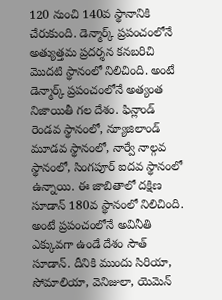120 నుంచి 140వ స్థానానికి చేరుకుంది. డెన్మార్క్ ప్రపంచంలోనే అత్యుత్తమ ప్రదర్శన కనబరిచి మొదటి స్థానంలో నిలిచింది. అంటే డెన్మార్క్ ప్రపంచంలోనే అత్యంత నిజాయితీ గల దేశం. ఫిన్లాండ్ రెండవ స్థానంలో, న్యూజిలాండ్ మూడవ స్థానంలో, నార్వే నాల్గవ స్థానంలో, సింగపూర్ ఐదవ స్థానంలో ఉన్నాయి. ఈ జాబితాలో దక్షిణ సూడాన్ 180వ స్థానంలో నిలిచింది. అంటే ప్రపంచంలోనే అవినీతి ఎక్కువగా ఉండే దేశం సౌత్ సూడాన్. దీనికి ముందు సిరియా, సోమాలియా, వెనిజులా, యెమెన్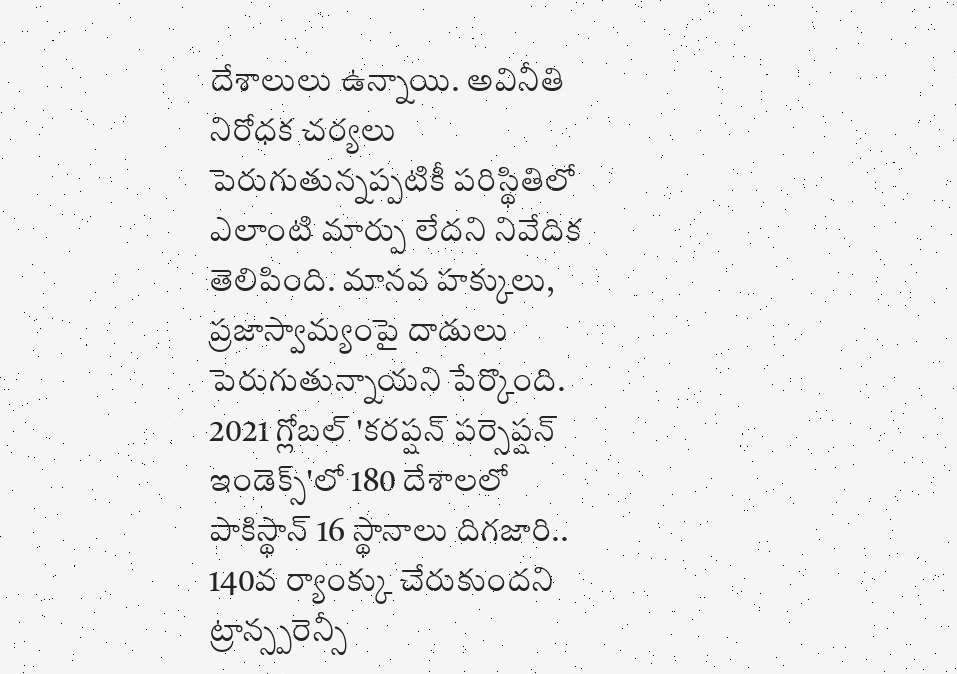దేశాలులు ఉన్నాయి. అవినీతి నిరోధక చర్యలు పెరుగుతున్నప్పటికీ పరిస్థితిలో ఎలాంటి మార్పు లేదని నివేదిక తెలిపింది. మానవ హక్కులు, ప్రజాస్వామ్యంపై దాడులు పెరుగుతున్నాయని పేర్కొంది. 2021 గ్లోబల్ 'కరప్షన్ పర్సెప్షన్ ఇండెక్స్'లో 180 దేశాలలో పాకిస్థాన్ 16 స్థానాలు దిగజారి.. 140వ ర్యాంక్కు చేరుకుందని ట్రాన్స్పరెన్సీ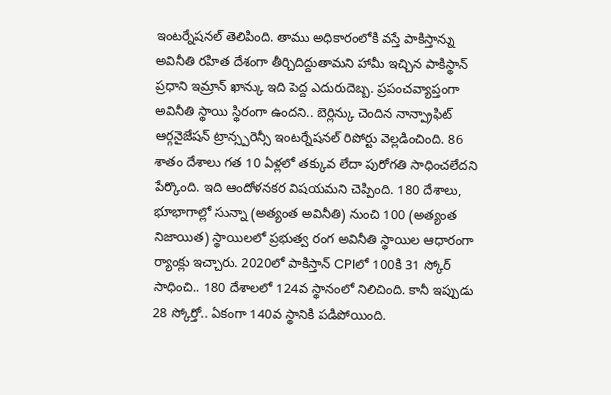ఇంటర్నేషనల్ తెలిపింది. తాము అధికారంలోకి వస్తే పాకిస్తాన్ను అవినీతి రహిత దేశంగా తీర్చిదిద్దుతామని హామీ ఇచ్చిన పాకిస్థాన్ ప్రధాని ఇమ్రాన్ ఖాన్కు ఇది పెద్ద ఎదురుదెబ్బ. ప్రపంచవ్యాప్తంగా అవినీతి స్థాయి స్థిరంగా ఉందని.. బెర్లిన్కు చెందిన నాన్ప్రాఫిట్ ఆర్గనైజేషన్ ట్రాన్స్పరెన్సీ ఇంటర్నేషనల్ రిపోర్టు వెల్లడించింది. 86 శాతం దేశాలు గత 10 ఏళ్లలో తక్కువ లేదా పురోగతి సాధించలేదని పేర్కొంది. ఇది ఆందోళనకర విషయమని చెప్పింది. 180 దేశాలు, భూభాగాల్లో సున్నా (అత్యంత అవినీతి) నుంచి 100 (అత్యంత నిజాయిత) స్థాయిలలో ప్రభుత్వ రంగ అవినీతి స్థాయిల ఆధారంగా ర్యాంక్లు ఇచ్చారు. 2020లో పాకిస్తాన్ CPIలో 100కి 31 స్కోర్ సాధించి.. 180 దేశాలలో 124వ స్థానంలో నిలిచింది. కానీ ఇప్పుడు 28 స్కోర్తో.. ఏకంగా 140వ స్థానికి పడిపోయింది.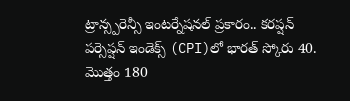ట్రాన్స్పరెన్సీ ఇంటర్నేషనల్ ప్రకారం.. కరప్షన్ పర్సెప్షన్ ఇండెక్స్ (CPI)లో భారత్ స్కోరు 40. మొత్తం 180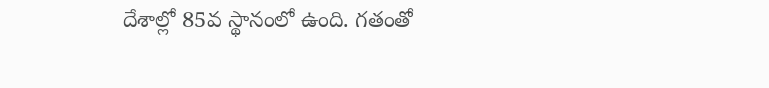దేశాల్లో 85వ స్థానంలో ఉంది. గతంతో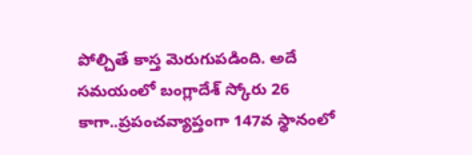పోల్చితే కాస్త మెరుగుపడింది. అదే సమయంలో బంగ్లాదేశ్ స్కోరు 26 కాగా..ప్రపంచవ్యాప్తంగా 147వ స్థానంలో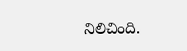నిలిచింది.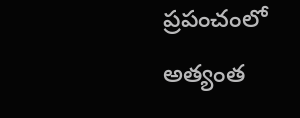ప్రపంచంలో అత్యంత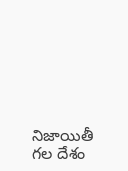నిజాయితీ గల దేశం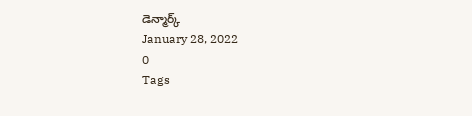డెన్మార్క్
January 28, 2022
0
Tags